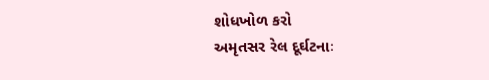શોધખોળ કરો
અમૃતસર રેલ દૂર્ઘટનાઃ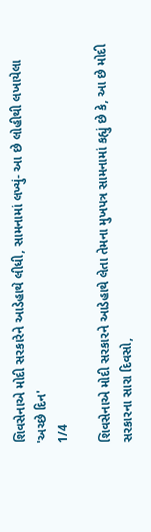શિવસેનાએ મોદી સરકારેને આડેહાથે લીધી, સામનામાં લખ્યું- આ છે લોહીથી લખાયેલા 'અચ્છે દિન'
1/4

શિવસેનાએ મોદી સરકારને આડેહાથે લેતા તેમના મુખપત્ર સામનામાં કહ્યું છે કે, આ છે મોદી સરકારના સારા દિવસો,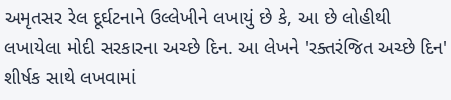અમૃતસર રેલ દૂર્ઘટનાને ઉલ્લેખીને લખાયું છે કે, આ છે લોહીથી લખાયેલા મોદી સરકારના અચ્છે દિન. આ લેખને 'રક્તરંજિત અચ્છે દિન' શીર્ષક સાથે લખવામાં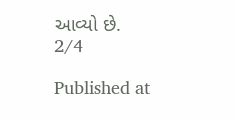આવ્યો છે.
2/4

Published at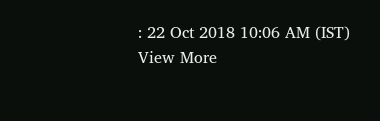: 22 Oct 2018 10:06 AM (IST)
View More